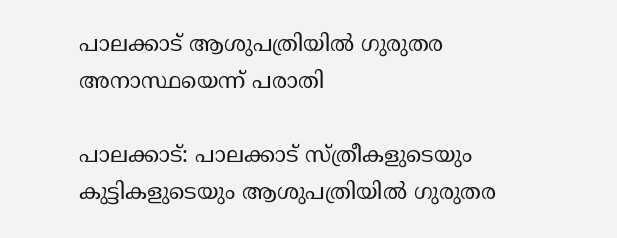പാലക്കാട് ആശുപത്രിയില്‍ ഗുരുതര അനാസ്ഥയെന്ന് പരാതി

പാലക്കാട്: പാലക്കാട് സ്ത്രീകളുടെയും കുട്ടികളുടെയും ആശുപത്രിയില്‍ ഗുരുതര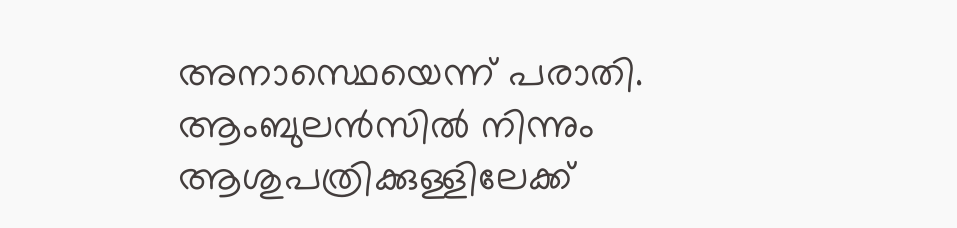അനാസ്ഥെയെന്ന് പരാതി. ആംബുലന്‍സില്‍ നിന്നും ആശുപത്രിക്കുള്ളിലേക്ക്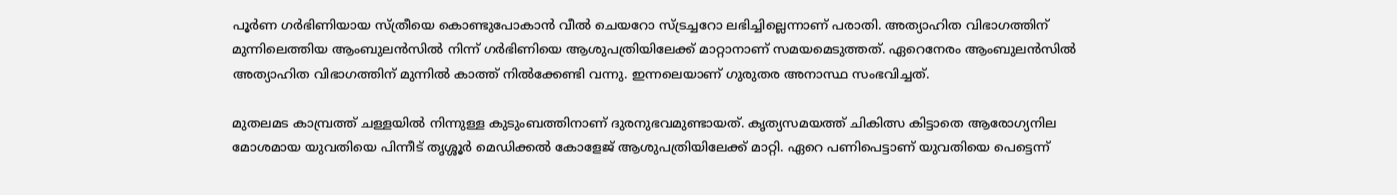പൂര്‍ണ ഗര്‍ഭിണിയായ സ്ത്രീയെ കൊണ്ടുപോകാന്‍ വീല്‍ ചെയറോ സ്ട്രച്ചറോ ലഭിച്ചില്ലെന്നാണ് പരാതി. അത്യാഹിത വിഭാഗത്തിന് മുന്നിലെത്തിയ ആംബുലന്‍സില്‍ നിന്ന് ഗര്‍ഭിണിയെ ആശുപത്രിയിലേക്ക് മാറ്റാനാണ് സമയമെടുത്തത്. ഏറെനേരം ആംബുലന്‍സില്‍ അത്യാഹിത വിഭാഗത്തിന് മുന്നില്‍ കാത്ത് നില്‍ക്കേണ്ടി വന്നു. ഇന്നലെയാണ് ഗുരുതര അനാസ്ഥ സംഭവിച്ചത്.

മുതലമട കാമ്പ്രത്ത് ചള്ളയില്‍ നിന്നുള്ള കുടുംബത്തിനാണ് ദുരനുഭവമുണ്ടായത്. കൃത്യസമയത്ത് ചികിത്സ കിട്ടാതെ ആരോഗ്യനില മോശമായ യുവതിയെ പിന്നീട് തൃശ്ശൂര്‍ മെഡിക്കല്‍ കോളേജ് ആശുപത്രിയിലേക്ക് മാറ്റി. ഏറെ പണിപെട്ടാണ് യുവതിയെ പെട്ടെന്ന്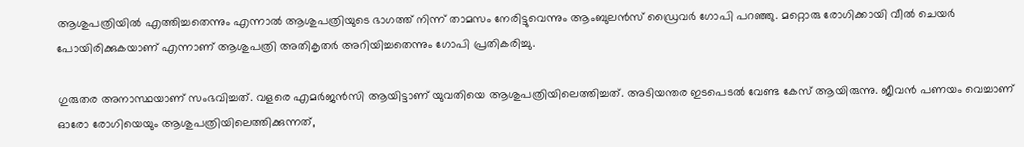ആശുപത്രിയില്‍ എത്തിച്ചതെന്നും എന്നാല്‍ ആശുപത്രിയുടെ ഭാഗത്ത് നിന്ന് താമസം നേരിട്ടുവെന്നും ആംബുലന്‍സ് ഡ്രൈവർ ഗോപി പറഞ്ഞു. മറ്റൊരു രോഗിക്കായി വീല്‍ ചെയര്‍ പോയിരിക്കുകയാണ് എന്നാണ് ആശുപത്രി അതികൃതര്‍ അറിയിച്ചതെന്നും ഗോപി പ്രതികരിച്ചു.

ഗുരുതര അനാസ്ഥയാണ് സംഭവിച്ചത്. വളരെ എമര്‍ജന്‍സി ആയിട്ടാണ് യുവതിയെ ആശുപത്രിയിലെത്തിച്ചത്. അടിയന്തര ഇടപെടല്‍ വേണ്ട കേസ് ആയിരുന്നു. ജീവന്‍ പണയം വെച്ചാണ് ഓരോ രോഗിയെയും ആശുപത്രിയിലെത്തിക്കുന്നത്,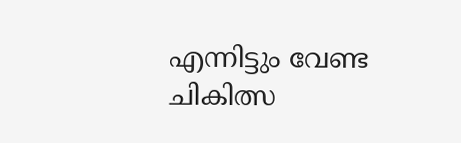എന്നിട്ടും വേണ്ട ചികിത്സ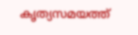കൃത്യസമയത്ത്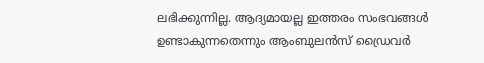ലഭിക്കുന്നില്ല. ആദ്യമായല്ല ഇത്തരം സംഭവങ്ങള്‍ ഉണ്ടാകുന്നതെന്നും ആംബുലന്‍സ് ഡ്രൈവർ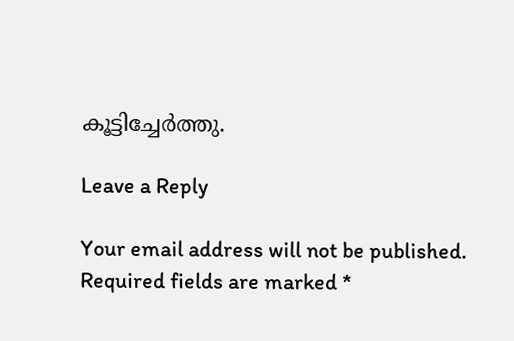കൂട്ടിച്ചേർത്തു.

Leave a Reply

Your email address will not be published. Required fields are marked *